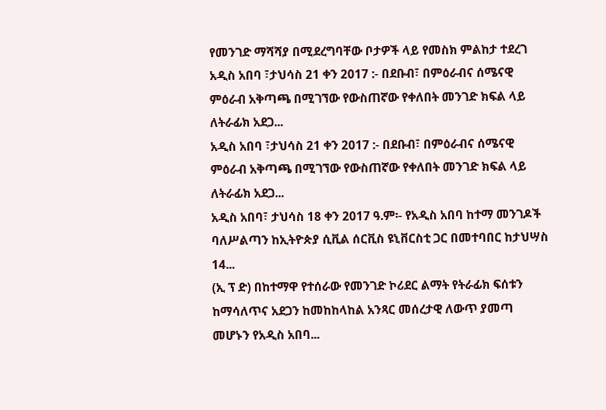የመንገድ ማሻሻያ በሚደረግባቸው ቦታዎች ላይ የመስክ ምልከታ ተደረገ
አዲስ አበባ ፣ታህሳስ 21 ቀን 2017 :- በደቡብ፣ በምዕራብና ሰሜናዊ ምዕራብ አቅጣጫ በሚገኘው የውስጠኛው የቀለበት መንገድ ክፍል ላይ ለትራፊክ አደጋ...
አዲስ አበባ ፣ታህሳስ 21 ቀን 2017 :- በደቡብ፣ በምዕራብና ሰሜናዊ ምዕራብ አቅጣጫ በሚገኘው የውስጠኛው የቀለበት መንገድ ክፍል ላይ ለትራፊክ አደጋ...
አዲስ አበባ፣ ታህሳስ 18 ቀን 2017 ዓ.ም፡- የአዲስ አበባ ከተማ መንገዶች ባለሥልጣን ከኢትዮጵያ ሲቪል ሰርቪስ ዩኒቨርስቲ ጋር በመተባበር ከታህሣስ 14...
(ኢ ፕ ድ) በከተማዋ የተሰራው የመንገድ ኮሪደር ልማት የትራፊክ ፍሰቱን ከማሳለጥና አደጋን ከመከከላከል አንጻር መሰረታዊ ለውጥ ያመጣ መሆኑን የአዲስ አበባ...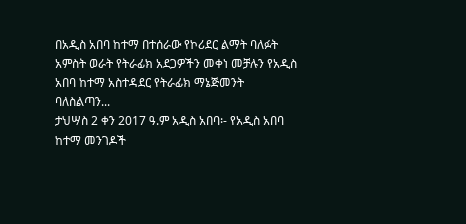በአዲስ አበባ ከተማ በተሰራው የኮሪደር ልማት ባለፉት አምስት ወራት የትራፊክ አደጋዎችን መቀነ መቻሉን የአዲስ አበባ ከተማ አስተዳደር የትራፊክ ማኔጅመንት ባለስልጣን...
ታህሣስ 2 ቀን 2017 ዓ.ም አዲስ አበባ፡- የአዲስ አበባ ከተማ መንገዶች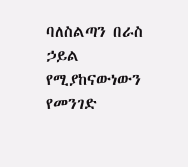ባለስልጣን በራስ ኃይል የሚያከናውነውን የመንገድ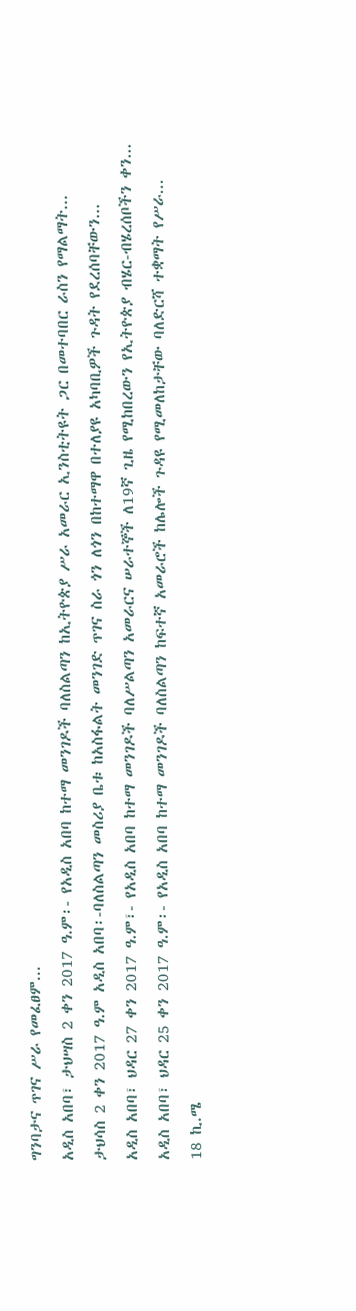ግንባታና ጥገና ሥራ የመፈፀም...
አዲስ አበባ፣ ታህሣስ 2 ቀን 2017 ዓ.ም፡- የአዲስ አበባ ከተማ መንገዶች ባለስልጣን ከኢትዮጵያ ሥራ አመራር ኢንስቲትዩት ጋር በመተባበር ራስን የማልማት...
ታህሳስ 2 ቀን 2017 ዓ.ም አዲስ አበባ፡-ባለስልጣን መስሪያ ቤቱ ከአስፋልት መንገድ ጥገና ስራ ጎን ለጎን በከተማዋ በተለያዩ አካባቢዎች ጉዳት የደረሰባቸውን...
አዲስ አበባ፣ ህዳር 27 ቀን 2017 ዓ.ም፣- የአዲስ አበባ ከተማ መንገዶች ባለሥልጣን አመራርና ሠራተኞች ለ19ኛ ጊዜ የሚከበረውን የኢትዮጵያ ብሄር-ብሄረሰቦችን ቀን...
አዲስ አበባ፣ ህዳር 25 ቀን 2017 ዓ.ም፡- የአዲስ አበባ ከተማ መንገዶች ባለስልጣን ከፍተኛ አመራሮች ከሌሎች ጉዳዩ የሚመለከታቸው ባለድርሻ ተቋማት የሥራ...
18 ኪ.ሜ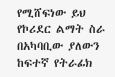የሚሸፍነው ይህ የኮሪደር ልማት ስራ በአካባቢው ያለውን ከፍተኛ የትራፊክ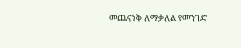መጨናነቅ ለማቃለል የመንገድ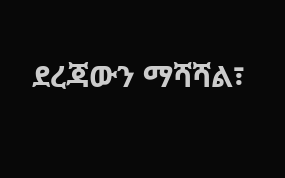ደረጃውን ማሻሻል፣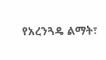የአረንጓዴ ልማት፣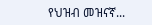የህዝብ መዝናኛ...